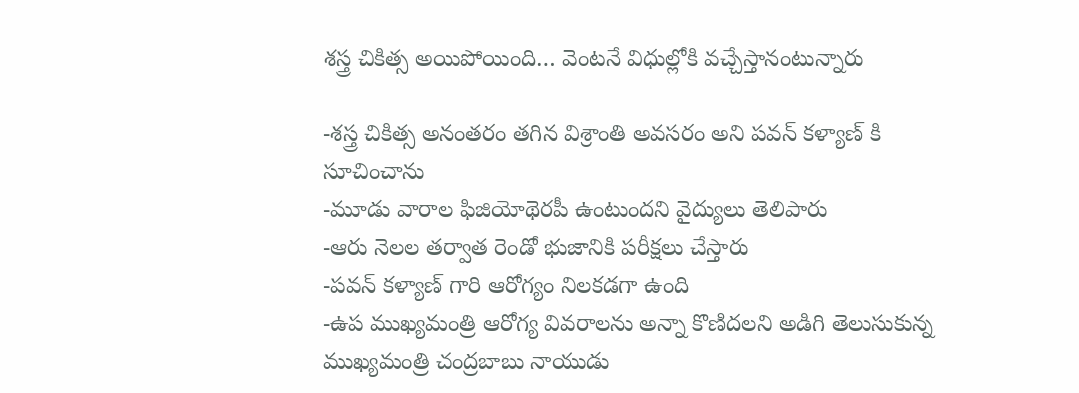శస్త్ర చికిత్స అయిపోయింది… వెంటనే విధుల్లోకి వచ్చేస్తానంటున్నారు

-శస్త్ర చికిత్స అనంతరం తగిన విశ్రాంతి అవసరం అని పవన్ కళ్యాణ్ కి సూచించాను
-మూడు వారాల ఫిజియోథెరపీ ఉంటుందని వైద్యులు తెలిపారు
-ఆరు నెలల తర్వాత రెండో భుజానికి పరీక్షలు చేస్తారు
-పవన్ కళ్యాణ్ గారి ఆరోగ్యం నిలకడగా ఉంది
-ఉప ముఖ్యమంత్రి ఆరోగ్య వివరాలను అన్నా కొణిదలని అడిగి తెలుసుకున్న ముఖ్యమంత్రి చంద్రబాబు నాయుడు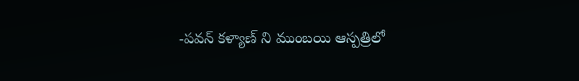-పవన్ కళ్యాణ్ ని ముంబయి ఆస్పత్రిలో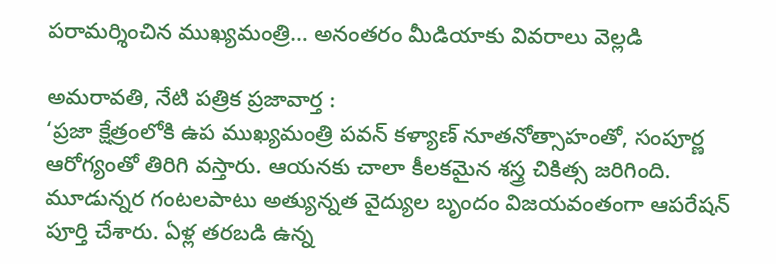పరామర్శించిన ముఖ్యమంత్రి… అనంతరం మీడియాకు వివరాలు వెల్లడి

అమరావతి, నేటి పత్రిక ప్రజావార్త :
‘ప్రజా క్షేత్రంలోకి ఉప ముఖ్యమంత్రి పవన్ కళ్యాణ్ నూతనోత్సాహంతో, సంపూర్ణ ఆరోగ్యంతో తిరిగి వస్తారు. ఆయనకు చాలా కీలకమైన శస్త్ర చికిత్స జరిగింది. మూడున్నర గంటలపాటు అత్యున్నత వైద్యుల బృందం విజయవంతంగా ఆపరేషన్ పూర్తి చేశారు. ఏళ్ల తరబడి ఉన్న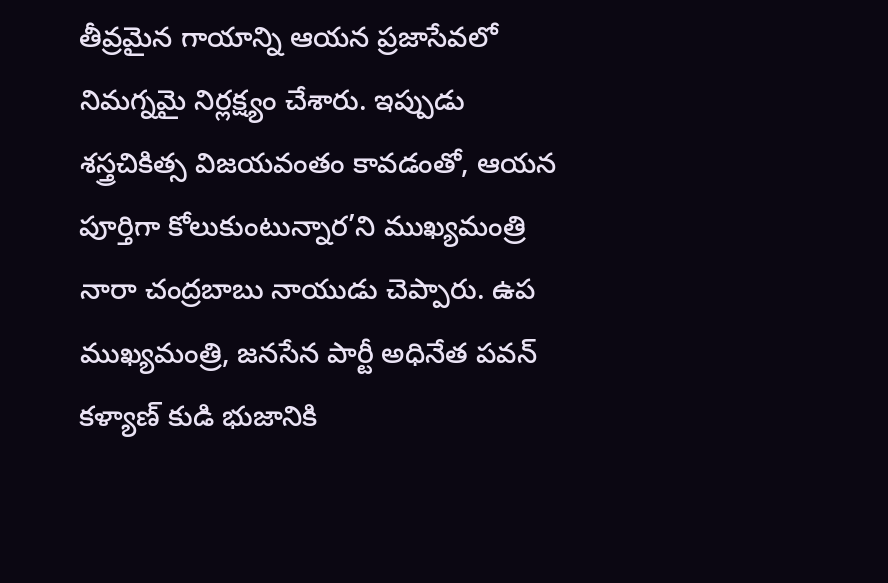తీవ్రమైన గాయాన్ని ఆయన ప్రజాసేవలో నిమగ్నమై నిర్లక్ష్యం చేశారు. ఇప్పుడు శస్త్రచికిత్స విజయవంతం కావడంతో, ఆయన పూర్తిగా కోలుకుంటున్నార’ని ముఖ్యమంత్రి నారా చంద్రబాబు నాయుడు చెప్పారు. ఉప ముఖ్యమంత్రి, జనసేన పార్టీ అధినేత పవన్ కళ్యాణ్ కుడి భుజానికి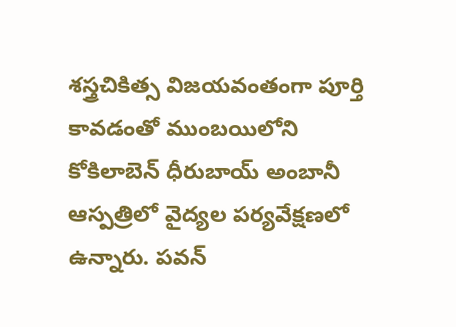శస్త్రచికిత్స విజయవంతంగా పూర్తి కావడంతో ముంబయిలోని కోకిలాబెన్ ధీరుబాయ్ అంబానీ ఆస్పత్రిలో వైద్యల పర్యవేక్షణలో ఉన్నారు. పవన్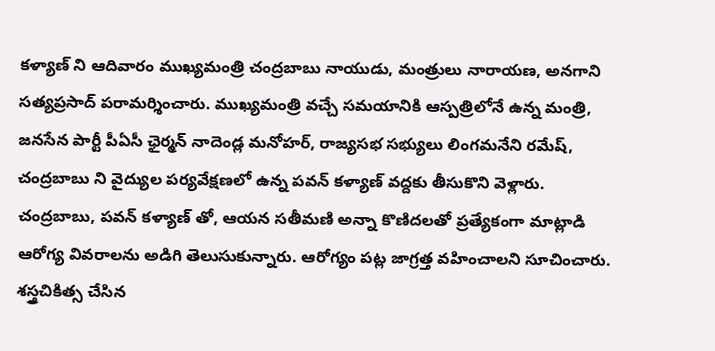కళ్యాణ్ ని ఆదివారం ముఖ్యమంత్రి చంద్రబాబు నాయుడు, మంత్రులు నారాయణ, అనగాని సత్యప్రసాద్ పరామర్శించారు. ముఖ్యమంత్రి వచ్చే సమయానికి ఆస్పత్రిలోనే ఉన్న మంత్రి, జనసేన పార్టీ పీఏసీ ఛైర్మన్ నాదెండ్ల మనోహర్, రాజ్యసభ సభ్యులు లింగమనేని రమేష్, చంద్రబాబు ని వైద్యుల పర్యవేక్షణలో ఉన్న పవన్ కళ్యాణ్ వద్దకు తీసుకొని వెళ్లారు. చంద్రబాబు, పవన్ కళ్యాణ్ తో, ఆయన సతీమణి అన్నా కొణిదలతో ప్రత్యేకంగా మాట్లాడి ఆరోగ్య వివరాలను అడిగి తెలుసుకున్నారు. ఆరోగ్యం పట్ల జాగ్రత్త వహించాలని సూచించారు. శస్త్రచికిత్స చేసిన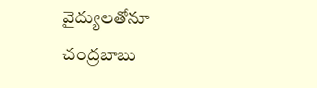వైద్యులతోనూ చంద్రబాబు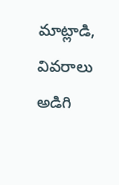మాట్లాడి, వివరాలు అడిగి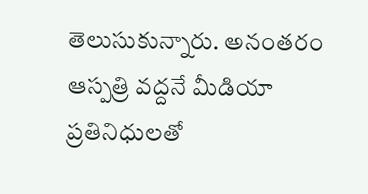తెలుసుకున్నారు. అనంతరం ఆస్పత్రి వద్దనే మీడియా ప్రతినిధులతో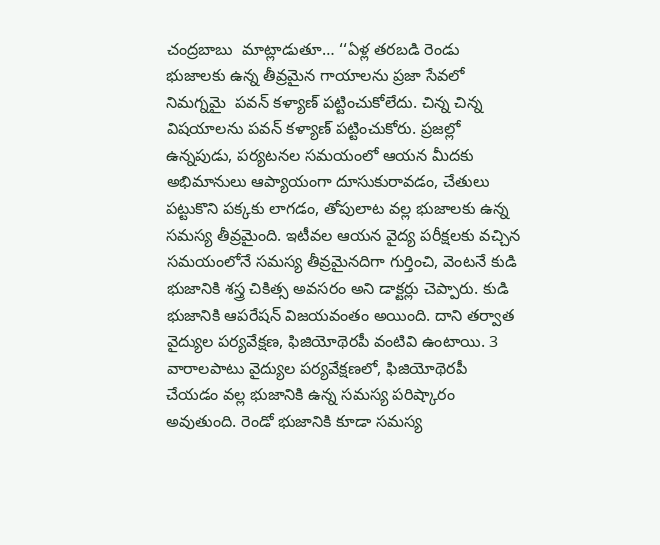చంద్రబాబు  మాట్లాడుతూ… ‘‘ఏళ్ల తరబడి రెండు భుజాలకు ఉన్న తీవ్రమైన గాయాలను ప్రజా సేవలో నిమగ్నమై  పవన్ కళ్యాణ్ పట్టించుకోలేదు. చిన్న చిన్న విషయాలను పవన్ కళ్యాణ్ పట్టించుకోరు. ప్రజల్లో ఉన్నపుడు, పర్యటనల సమయంలో ఆయన మీదకు అభిమానులు ఆప్యాయంగా దూసుకురావడం, చేతులు పట్టుకొని పక్కకు లాగడం, తోపులాట వల్ల భుజాలకు ఉన్న సమస్య తీవ్రమైంది. ఇటీవల ఆయన వైద్య పరీక్షలకు వచ్చిన సమయంలోనే సమస్య తీవ్రమైనదిగా గుర్తించి, వెంటనే కుడి భుజానికి శస్త్ర చికిత్స అవసరం అని డాక్టర్లు చెప్పారు. కుడి భుజానికి ఆపరేషన్ విజయవంతం అయింది. దాని తర్వాత వైద్యుల పర్యవేక్షణ, ఫిజియోథెరపీ వంటివి ఉంటాయి. 3 వారాలపాటు వైద్యుల పర్యవేక్షణలో, ఫిజియోథెరపీ చేయడం వల్ల భుజానికి ఉన్న సమస్య పరిష్కారం అవుతుంది. రెండో భుజానికి కూడా సమస్య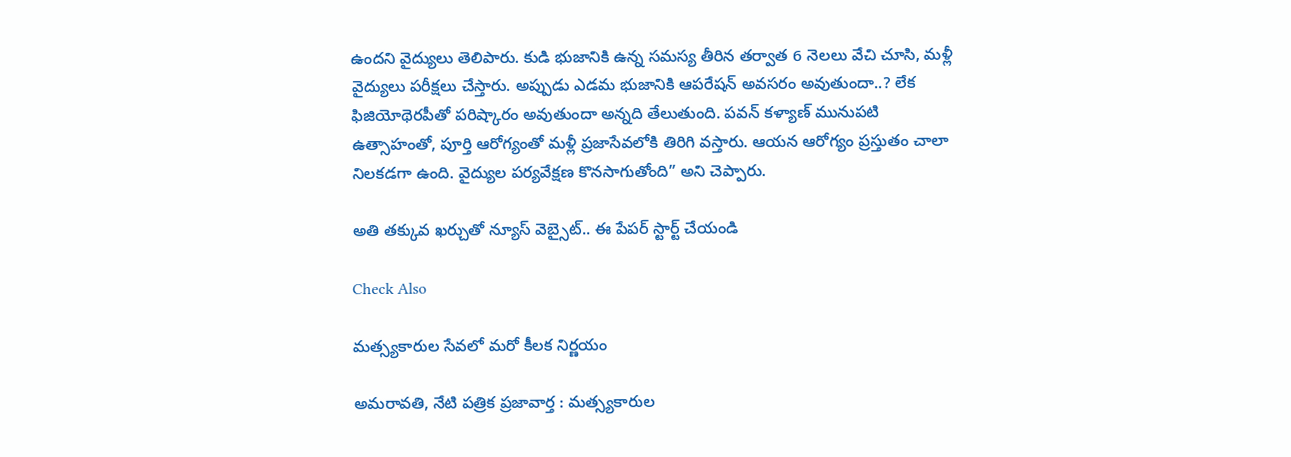ఉందని వైద్యులు తెలిపారు. కుడి భుజానికి ఉన్న సమస్య తీరిన తర్వాత 6 నెలలు వేచి చూసి, మళ్లీ వైద్యులు పరీక్షలు చేస్తారు. అప్పుడు ఎడమ భుజానికి ఆపరేషన్ అవసరం అవుతుందా..? లేక ఫిజియోథెరపీతో పరిష్కారం అవుతుందా అన్నది తేలుతుంది. పవన్ కళ్యాణ్ మునుపటి ఉత్సాహంతో, పూర్తి ఆరోగ్యంతో మళ్లీ ప్రజాసేవలోకి తిరిగి వస్తారు. ఆయన ఆరోగ్యం ప్రస్తుతం చాలా నిలకడగా ఉంది. వైద్యుల పర్యవేక్షణ కొనసాగుతోంది” అని చెప్పారు.

అతి తక్కువ ఖర్చుతో న్యూస్ వెబ్సైట్.. ఈ పేపర్ స్టార్ట్ చేయండి

Check Also

మత్స్యకారుల సేవలో మరో కీలక నిర్ణయం

అమరావతి, నేటి పత్రిక ప్రజావార్త : మత్స్యకారుల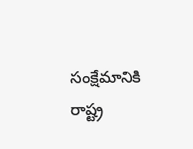సంక్షేమానికి రాష్ట్ర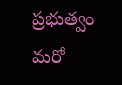ప్రభుత్వం మరో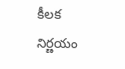కీలక నిర్ణయం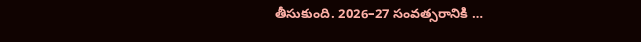తీసుకుంది. 2026–27 సంవత్సరానికి …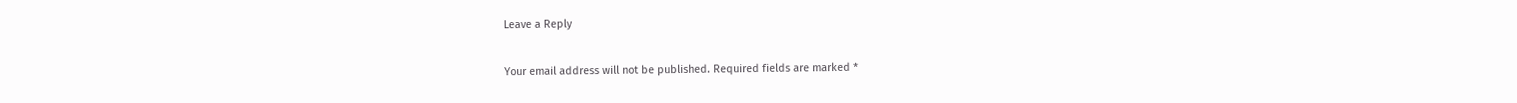Leave a Reply

Your email address will not be published. Required fields are marked *